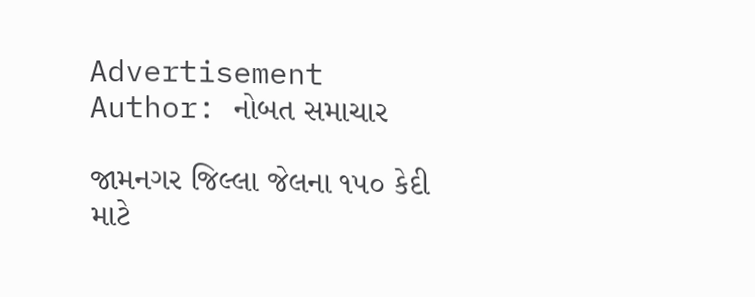Advertisement
Author: નોબત સમાચાર

જામનગર જિલ્લા જેલના ૧૫૦ કેદી માટે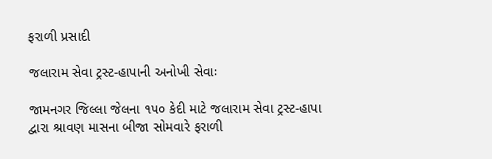ફરાળી પ્રસાદી

જલારામ સેવા ટ્રસ્ટ-હાપાની અનોખી સેવાઃ

જામનગર જિલ્લા જેલના ૧૫૦ કેદી માટે જલારામ સેવા ટ્રસ્ટ-હાપા દ્વારા શ્રાવણ માસના બીજા સોમવારે ફરાળી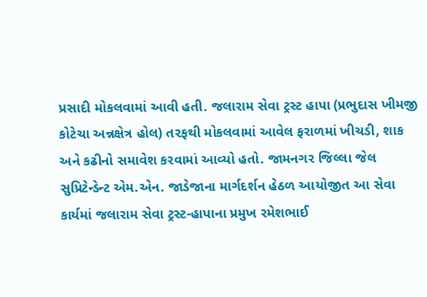પ્રસાદી મોકલવામાં આવી હતી. જલારામ સેવા ટ્રસ્ટ હાપા (પ્રભુદાસ ખીમજી કોટેચા અન્નક્ષેત્ર હોલ) તરફથી મોકલવામાં આવેલ ફરાળમાં ખીચડી, શાક અને કઢીનો સમાવેશ કરવામાં આવ્યો હતો. જામનગર જિલ્લા જેલ સુપ્રિટેન્ડેન્ટ એમ.એન. જાડેજાના માર્ગદર્શન હેઠળ આયોજીત આ સેવા કાર્યમાં જલારામ સેવા ટ્રસ્ટ-હાપાના પ્રમુખ રમેશભાઈ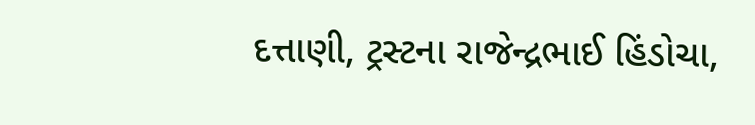દત્તાણી, ટ્રસ્ટના રાજેન્દ્રભાઈ હિંડોચા,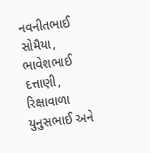નવનીતભાઈ સોમૈયા, ભાવેશભાઈ દત્તાણી, રિક્ષાવાળા યુનુસભાઈ અને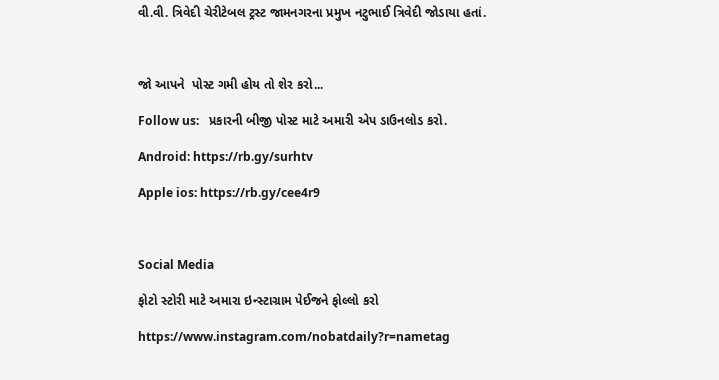વી.વી. ત્રિવેદી ચેરીટેબલ ટ્રસ્ટ જામનગરના પ્રમુખ નટુભાઈ ત્રિવેદી જોડાયા હતાં.



જો આપને  પોસ્ટ ગમી હોય તો શેર કરો...

Follow us:   પ્રકારની બીજી પોસ્ટ માટે અમારી એપ ડાઉનલોડ કરો.

Android: https://rb.gy/surhtv

Apple ios: https://rb.gy/cee4r9



Social Media

ફોટો સ્ટોરી માટે અમારા ઇન્સ્ટાગ્રામ પેઈજને ફોલ્લો કરો

https://www.instagram.com/nobatdaily?r=nametag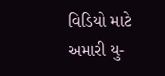વિડિયો માટે અમારી યુ-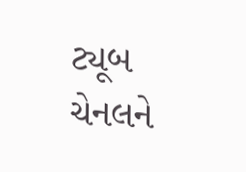ટ્યૂબ ચેનલને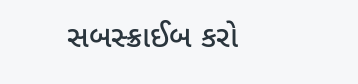સબસ્ક્રાઈબ કરો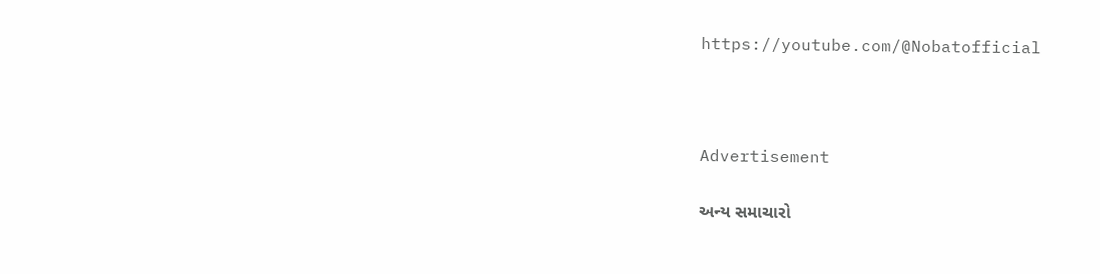https://youtube.com/@Nobatofficial



Advertisement

અન્ય સમાચારો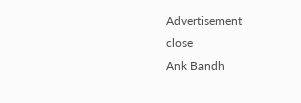Advertisement
close
Ank Bandh